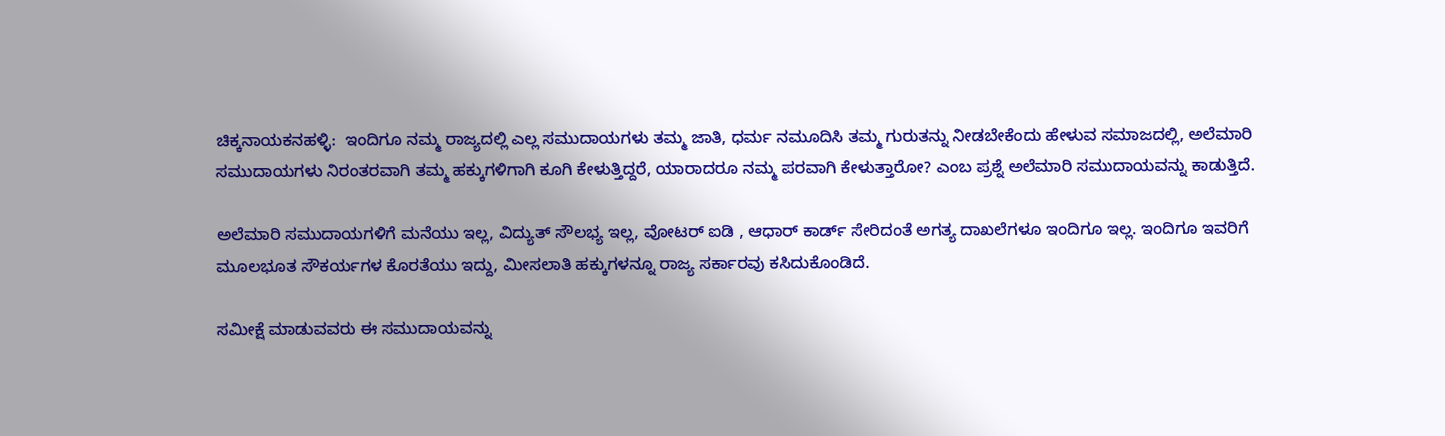ಚಿಕ್ಕನಾಯಕನಹಳ್ಳಿ:  ಇಂದಿಗೂ ನಮ್ಮ ರಾಜ್ಯದಲ್ಲಿ ಎಲ್ಲ ಸಮುದಾಯಗಳು ತಮ್ಮ ಜಾತಿ, ಧರ್ಮ ನಮೂದಿಸಿ ತಮ್ಮ ಗುರುತನ್ನು ನೀಡಬೇಕೆಂದು ಹೇಳುವ ಸಮಾಜದಲ್ಲಿ, ಅಲೆಮಾರಿ ಸಮುದಾಯಗಳು ನಿರಂತರವಾಗಿ ತಮ್ಮ ಹಕ್ಕುಗಳಿಗಾಗಿ ಕೂಗಿ ಕೇಳುತ್ತಿದ್ದರೆ, ಯಾರಾದರೂ ನಮ್ಮ ಪರವಾಗಿ ಕೇಳುತ್ತಾರೋ? ಎಂಬ ಪ್ರಶ್ನೆ ಅಲೆಮಾರಿ ಸಮುದಾಯವನ್ನು ಕಾಡುತ್ತಿದೆ.

ಅಲೆಮಾರಿ ಸಮುದಾಯಗಳಿಗೆ ಮನೆಯು ಇಲ್ಲ, ವಿದ್ಯುತ್ ಸೌಲಭ್ಯ ಇಲ್ಲ, ವೋಟರ್ ಐಡಿ , ಆಧಾರ್ ಕಾರ್ಡ್ ಸೇರಿದಂತೆ ಅಗತ್ಯ ದಾಖಲೆಗಳೂ ಇಂದಿಗೂ ಇಲ್ಲ. ಇಂದಿಗೂ ಇವರಿಗೆ ಮೂಲಭೂತ ಸೌಕರ್ಯಗಳ ಕೊರತೆಯು ಇದ್ದು, ಮೀಸಲಾತಿ ಹಕ್ಕುಗಳನ್ನೂ ರಾಜ್ಯ ಸರ್ಕಾರವು ಕಸಿದುಕೊಂಡಿದೆ.

ಸಮೀಕ್ಷೆ ಮಾಡುವವರು ಈ ಸಮುದಾಯವನ್ನು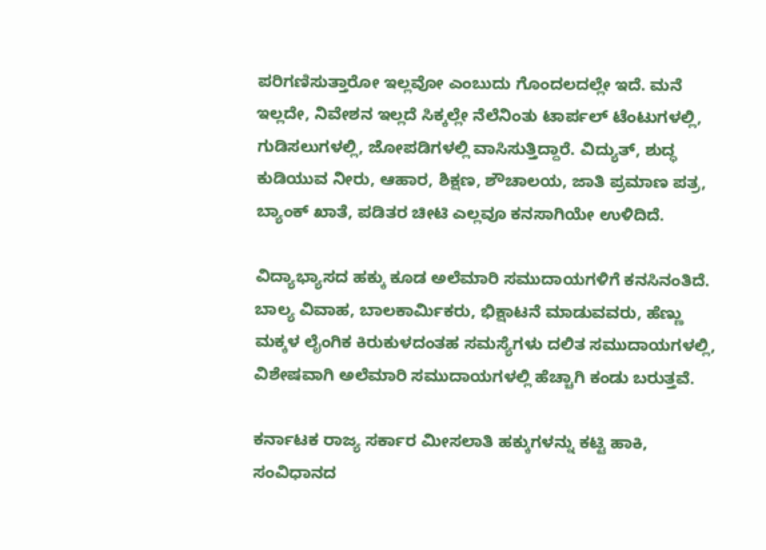ಪರಿಗಣಿಸುತ್ತಾರೋ ಇಲ್ಲವೋ ಎಂಬುದು ಗೊಂದಲದಲ್ಲೇ ಇದೆ. ಮನೆ ಇಲ್ಲದೇ, ನಿವೇಶನ ಇಲ್ಲದೆ ಸಿಕ್ಕಲ್ಲೇ ನೆಲೆನಿಂತು ಟಾರ್ಪಲ್ ಟೆಂಟುಗಳಲ್ಲಿ, ಗುಡಿಸಲುಗಳಲ್ಲಿ, ಜೋಪಡಿಗಳಲ್ಲಿ ವಾಸಿಸುತ್ತಿದ್ದಾರೆ. ವಿದ್ಯುತ್, ಶುದ್ಧ ಕುಡಿಯುವ ನೀರು, ಆಹಾರ, ಶಿಕ್ಷಣ, ಶೌಚಾಲಯ, ಜಾತಿ ಪ್ರಮಾಣ ಪತ್ರ, ಬ್ಯಾಂಕ್ ಖಾತೆ, ಪಡಿತರ ಚೀಟಿ ಎಲ್ಲವೂ ಕನಸಾಗಿಯೇ ಉಳಿದಿದೆ.

ವಿದ್ಯಾಭ್ಯಾಸದ ಹಕ್ಕು ಕೂಡ ಅಲೆಮಾರಿ ಸಮುದಾಯಗಳಿಗೆ ಕನಸಿನಂತಿದೆ. ಬಾಲ್ಯ ವಿವಾಹ, ಬಾಲಕಾರ್ಮಿಕರು, ಭಿಕ್ಷಾಟನೆ ಮಾಡುವವರು, ಹೆಣ್ಣು ಮಕ್ಕಳ ಲೈಂಗಿಕ ಕಿರುಕುಳದಂತಹ ಸಮಸ್ಯೆಗಳು ದಲಿತ ಸಮುದಾಯಗಳಲ್ಲಿ, ವಿಶೇಷವಾಗಿ ಅಲೆಮಾರಿ ಸಮುದಾಯಗಳಲ್ಲಿ ಹೆಚ್ಚಾಗಿ ಕಂಡು ಬರುತ್ತವೆ.

ಕರ್ನಾಟಕ ರಾಜ್ಯ ಸರ್ಕಾರ ಮೀಸಲಾತಿ ಹಕ್ಕುಗಳನ್ನು ಕಟ್ಟಿ ಹಾಕಿ, ಸಂವಿಧಾನದ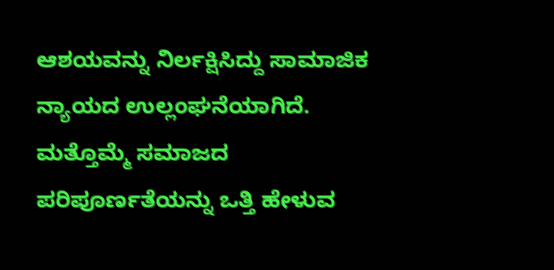ಆಶಯವನ್ನು ನಿರ್ಲಕ್ಷಿಸಿದ್ದು ಸಾಮಾಜಿಕ ನ್ಯಾಯದ ಉಲ್ಲಂಘನೆಯಾಗಿದೆ. ಮತ್ತೊಮ್ಮೆ ಸಮಾಜದ ಪರಿಪೂರ್ಣತೆಯನ್ನು ಒತ್ತಿ ಹೇಳುವ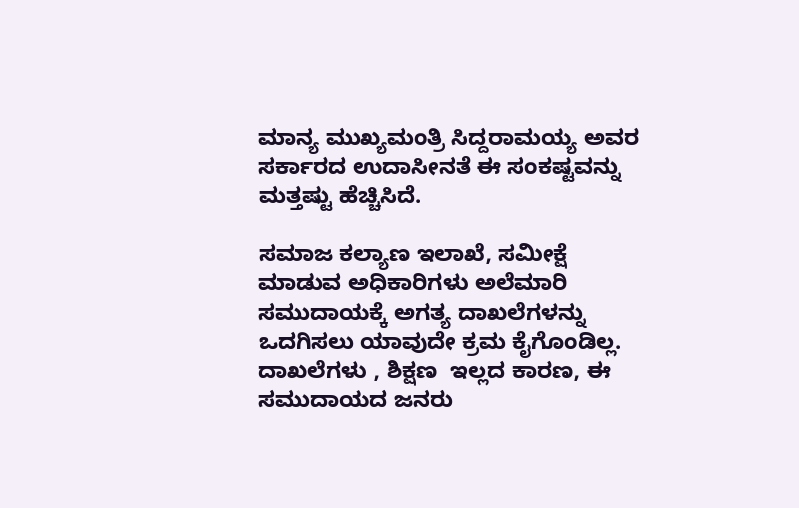ಮಾನ್ಯ ಮುಖ್ಯಮಂತ್ರಿ ಸಿದ್ದರಾಮಯ್ಯ ಅವರ ಸರ್ಕಾರದ ಉದಾಸೀನತೆ ಈ ಸಂಕಷ್ಟವನ್ನು ಮತ್ತಷ್ಟು ಹೆಚ್ಚಿಸಿದೆ.

ಸಮಾಜ ಕಲ್ಯಾಣ ಇಲಾಖೆ, ಸಮೀಕ್ಷೆ ಮಾಡುವ ಅಧಿಕಾರಿಗಳು ಅಲೆಮಾರಿ ಸಮುದಾಯಕ್ಕೆ ಅಗತ್ಯ ದಾಖಲೆಗಳನ್ನು ಒದಗಿಸಲು ಯಾವುದೇ ಕ್ರಮ ಕೈಗೊಂಡಿಲ್ಲ. ದಾಖಲೆಗಳು , ಶಿಕ್ಷಣ  ಇಲ್ಲದ ಕಾರಣ, ಈ ಸಮುದಾಯದ ಜನರು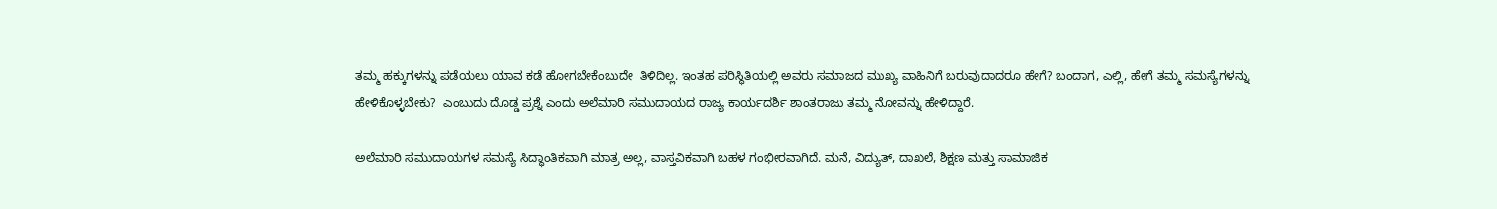ತಮ್ಮ ಹಕ್ಕುಗಳನ್ನು ಪಡೆಯಲು ಯಾವ ಕಡೆ ಹೋಗಬೇಕೆಂಬುದೇ  ತಿಳಿದಿಲ್ಲ. ಇಂತಹ ಪರಿಸ್ಥಿತಿಯಲ್ಲಿ ಅವರು ಸಮಾಜದ ಮುಖ್ಯ ವಾಹಿನಿಗೆ ಬರುವುದಾದರೂ ಹೇಗೆ? ಬಂದಾಗ, ಎಲ್ಲಿ, ಹೇಗೆ ತಮ್ಮ ಸಮಸ್ಯೆಗಳನ್ನು ಹೇಳಿಕೊಳ್ಳಬೇಕು?  ಎಂಬುದು ದೊಡ್ಡ ಪ್ರಶ್ನೆ ಎಂದು ಅಲೆಮಾರಿ ಸಮುದಾಯದ ರಾಜ್ಯ ಕಾರ್ಯದರ್ಶಿ ಶಾಂತರಾಜು ತಮ್ಮ ನೋವನ್ನು ಹೇಳಿದ್ದಾರೆ.

ಅಲೆಮಾರಿ ಸಮುದಾಯಗಳ ಸಮಸ್ಯೆ ಸಿದ್ಧಾಂತಿಕವಾಗಿ ಮಾತ್ರ ಅಲ್ಲ, ವಾಸ್ತವಿಕವಾಗಿ ಬಹಳ ಗಂಭೀರವಾಗಿದೆ. ಮನೆ, ವಿದ್ಯುತ್, ದಾಖಲೆ, ಶಿಕ್ಷಣ ಮತ್ತು ಸಾಮಾಜಿಕ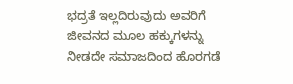ಭದ್ರತೆ ಇಲ್ಲದಿರುವುದು ಅವರಿಗೆ ಜೀವನದ ಮೂಲ ಹಕ್ಕುಗಳನ್ನು ನೀಡದೇ ಸಮಾಜದಿಂದ ಹೊರಗಡೆ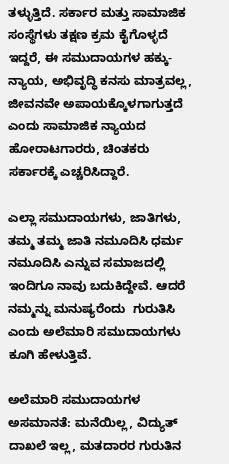ತಳ್ಳುತ್ತಿದೆ. ಸರ್ಕಾರ ಮತ್ತು ಸಾಮಾಜಿಕ ಸಂಸ್ಥೆಗಳು ತಕ್ಷಣ ಕ್ರಮ ಕೈಗೊಳ್ಳದೆ ಇದ್ದರೆ, ಈ ಸಮುದಾಯಗಳ ಹಕ್ಕು-ನ್ಯಾಯ, ಅಭಿವೃದ್ಧಿ ಕನಸು ಮಾತ್ರವಲ್ಲ, ಜೀವನವೇ ಅಪಾಯಕ್ಕೊಳಗಾಗುತ್ತದೆ ಎಂದು ಸಾಮಾಜಿಕ ನ್ಯಾಯದ ಹೋರಾಟಗಾರರು, ಚಿಂತಕರು ಸರ್ಕಾರಕ್ಕೆ ಎಚ್ಚರಿಸಿದ್ದಾರೆ.

ಎಲ್ಲಾ ಸಮುದಾಯಗಳು, ಜಾತಿಗಳು, ತಮ್ಮ ತಮ್ಮ ಜಾತಿ ನಮೂದಿಸಿ ಧರ್ಮ ನಮೂದಿಸಿ ಎನ್ನುವ ಸಮಾಜದಲ್ಲಿ ಇಂದಿಗೂ ನಾವು ಬದುಕಿದ್ದೇವೆ. ಆದರೆ ನಮ್ಮನ್ನು ಮನುಷ್ಯರೆಂದು  ಗುರುತಿಸಿ ಎಂದು ಅಲೆಮಾರಿ ಸಮುದಾಯಗಳು ಕೂಗಿ ಹೇಳುತ್ತಿವೆ.

ಅಲೆಮಾರಿ ಸಮುದಾಯಗಳ ಅಸಮಾನತೆ: ಮನೆಯಿಲ್ಲ, ವಿದ್ಯುತ್ ದಾಖಲೆ ಇಲ್ಲ, ಮತದಾರರ ಗುರುತಿನ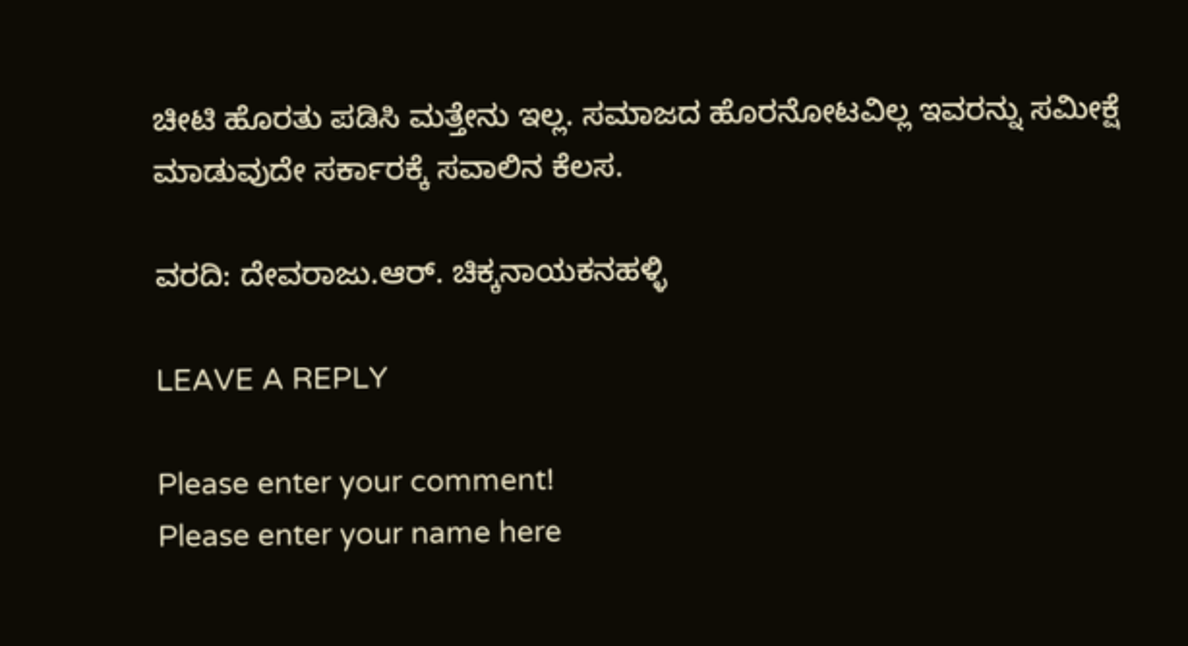ಚೀಟಿ ಹೊರತು ಪಡಿಸಿ ಮತ್ತೇನು ಇಲ್ಲ. ಸಮಾಜದ ಹೊರನೋಟವಿಲ್ಲ ಇವರನ್ನು ಸಮೀಕ್ಷೆ ಮಾಡುವುದೇ ಸರ್ಕಾರಕ್ಕೆ ಸವಾಲಿನ ಕೆಲಸ.

ವರದಿ: ದೇವರಾಜು.ಆರ್. ಚಿಕ್ಕನಾಯಕನಹಳ್ಳಿ

LEAVE A REPLY

Please enter your comment!
Please enter your name here